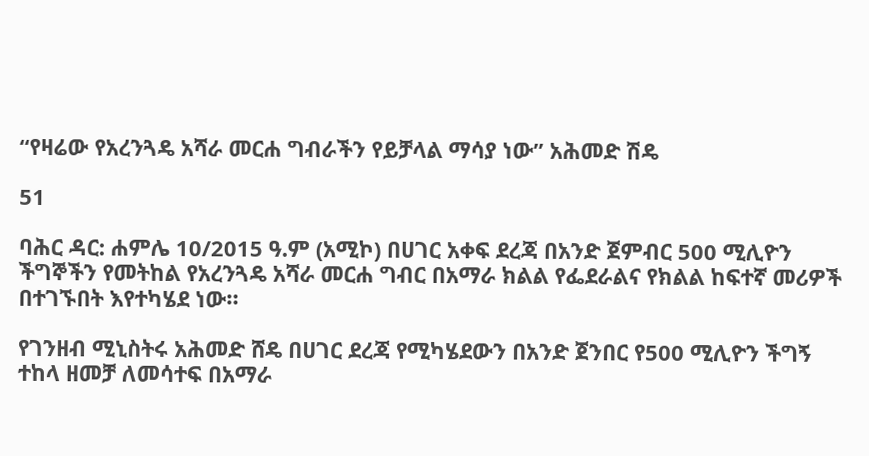“የዛሬው የአረንጓዴ አሻራ መርሐ ግብራችን የይቻላል ማሳያ ነው” አሕመድ ሽዴ

51

ባሕር ዳር: ሐምሌ 10/2015 ዓ.ም (አሚኮ) በሀገር አቀፍ ደረጃ በአንድ ጀምብር 500 ሚሊዮን ችግኞችን የመትከል የአረንጓዴ አሻራ መርሐ ግብር በአማራ ክልል የፌደራልና የክልል ከፍተኛ መሪዎች በተገኙበት እየተካሄደ ነው።

የገንዘብ ሚኒስትሩ አሕመድ ሸዴ በሀገር ደረጃ የሚካሄደውን በአንድ ጀንበር የ500 ሚሊዮን ችግኝ ተከላ ዘመቻ ለመሳተፍ በአማራ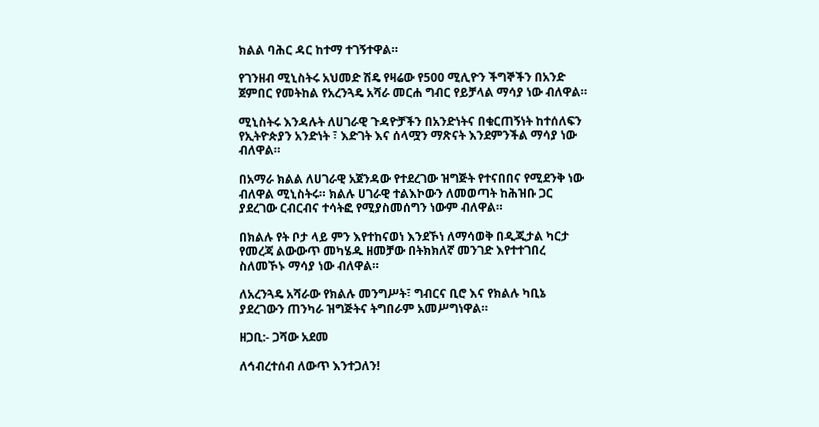ክልል ባሕር ዳር ከተማ ተገኝተዋል።

የገንዘብ ሚኒስትሩ አህመድ ሽዴ የዛሬው የ500 ሚሊዮን ችግኞችን በአንድ ጀምበር የመትከል የአረንጓዴ አሻራ መርሐ ግብር የይቻላል ማሳያ ነው ብለዋል።

ሚኒስትሩ እንዳሉት ለሀገራዊ ጉዳዮቻችን በአንድነትና በቁርጠኝነት ከተሰለፍን የኢትዮጵያን አንድነት ፣ እድገት እና ሰላሟን ማጽናት እንደምንችል ማሳያ ነው ብለዋል።

በአማራ ክልል ለሀገራዊ አጀንዳው የተደረገው ዝግጅት የተናበበና የሚደንቅ ነው ብለዋል ሚኒስትሩ። ክልሉ ሀገራዊ ተልእኮውን ለመወጣት ከሕዝቡ ጋር ያደረገው ርብርብና ተሳትፎ የሚያስመሰግን ነውም ብለዋል።

በክልሉ የት ቦታ ላይ ምን እየተከናወነ እንደኾነ ለማሳወቅ በዲጂታል ካርታ የመረጃ ልውውጥ መካሄዱ ዘመቻው በትክክለኛ መንገድ እየተተገበረ ስለመኾኑ ማሳያ ነው ብለዋል።

ለአረንጓዴ አሻራው የክልሉ መንግሥት፣ ግብርና ቢሮ እና የክልሉ ካቢኔ ያደረገውን ጠንካራ ዝግጅትና ትግበራም አመሥግነዋል።

ዘጋቢ:- ጋሻው አደመ

ለኅብረተሰብ ለውጥ እንተጋለን!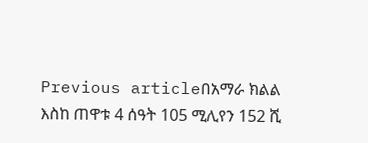Previous articleበአማራ ክልል እስከ ጠዋቱ 4 ሰዓት 105 ሚሊየን 152 ሺ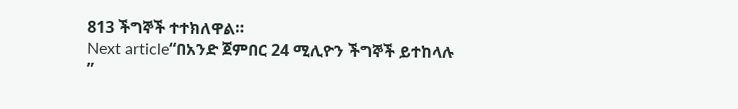813 ችግኞች ተተክለዋል።
Next article“በአንድ ጀምበር 24 ሚሊዮን ችግኞች ይተከላሉ ”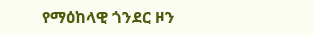የማዕከላዊ ጎንደር ዞን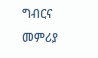ግብርና መምሪያ